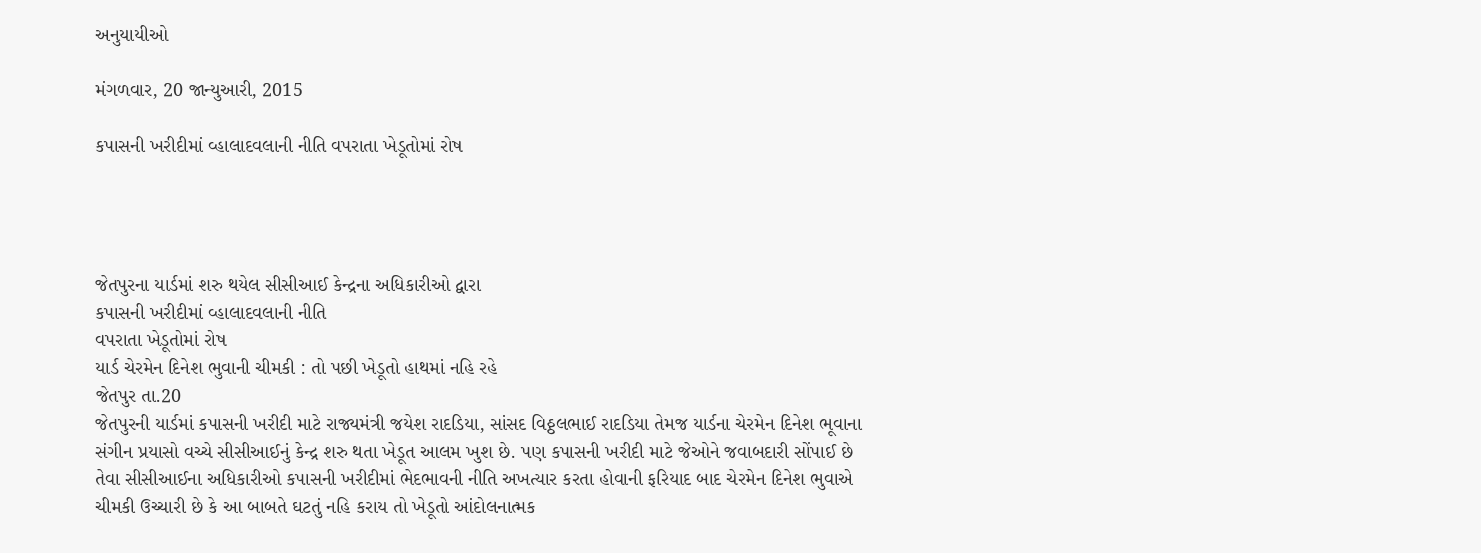અનુયાયીઓ

મંગળવાર, 20 જાન્યુઆરી, 2015

કપાસની ખરીદીમાં વ્હાલાદવલાની નીતિ વપરાતા ખેડૂતોમાં રોષ




જેતપુરના યાર્ડમાં શરુ થયેલ સીસીઆઈ કેન્દ્રના અધિકારીઓ દ્વારા
કપાસની ખરીદીમાં વ્હાલાદવલાની નીતિ
વપરાતા ખેડૂતોમાં રોષ
યાર્ડ ચેરમેન દિનેશ ભુવાની ચીમકી : તો પછી ખેડૂતો હાથમાં નહિ રહે
જેતપુર તા.20
જેતપુરની યાર્ડમાં કપાસની ખરીદી માટે રાજ્યમંત્રી જયેશ રાદડિયા, સાંસદ વિઠ્ઠલભાઈ રાદડિયા તેમજ યાર્ડના ચેરમેન દિનેશ ભૂવાના સંગીન પ્રયાસો વચ્ચે સીસીઆઈનું કેન્દ્ર શરુ થતા ખેડૂત આલમ ખુશ છે. પણ કપાસની ખરીદી માટે જેઓને જવાબદારી સોંપાઈ છે તેવા સીસીઆઈના અધિકારીઓ કપાસની ખરીદીમાં ભેદભાવની નીતિ અખત્યાર કરતા હોવાની ફરિયાદ બાદ ચેરમેન દિનેશ ભુવાએ ચીમકી ઉચ્ચારી છે કે આ બાબતે ઘટતું નહિ કરાય તો ખેડૂતો આંદોલનાત્મક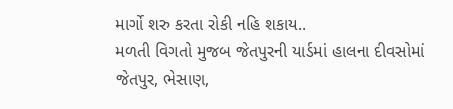માર્ગો શરુ કરતા રોકી નહિ શકાય..
મળતી વિગતો મુજબ જેતપુરની યાર્ડમાં હાલના દીવસોમાં જેતપુર, ભેસાણ,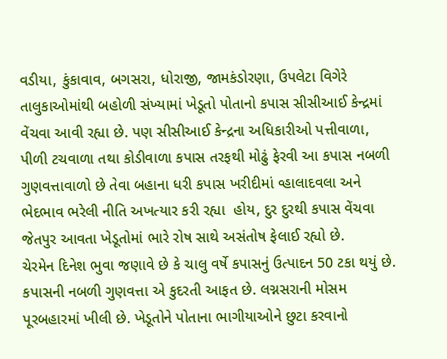વડીયા, કુંકાવાવ, બગસરા, ધોરાજી, જામકંડોરણા, ઉપલેટા વિગેરે તાલુકાઓમાંથી બહોળી સંખ્યામાં ખેડૂતો પોતાનો કપાસ સીસીઆઈ કેન્દ્રમાં વેંચવા આવી રહ્યા છે. પણ સીસીઆઈ કેન્દ્રના અધિકારીઓ પત્તીવાળા, પીળી ટચવાળા તથા કોડીવાળા કપાસ તરફથી મોઢું ફેરવી આ કપાસ નબળી ગુણવત્તાવાળો છે તેવા બહાના ધરી કપાસ ખરીદીમાં વ્હાલાદવલા અને ભેદભાવ ભરેલી નીતિ અખત્યાર કરી રહ્યા  હોય, દુર દુરથી કપાસ વેંચવા જેતપુર આવતા ખેડૂતોમાં ભારે રોષ સાથે અસંતોષ ફેલાઈ રહ્યો છે.
ચેરમેન દિનેશ ભુવા જણાવે છે કે ચાલુ વર્ષે કપાસનું ઉત્પાદન 50 ટકા થયું છે. કપાસની નબળી ગુણવત્તા એ કુદરતી આફત છે. લગ્નસરાની મોસમ પૂરબહારમાં ખીલી છે. ખેડૂતોને પોતાના ભાગીયાઓને છુટા કરવાનો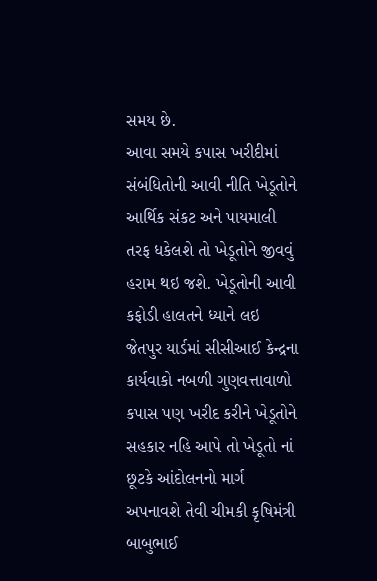સમય છે.
આવા સમયે કપાસ ખરીદીમાં  સંબંધિતોની આવી નીતિ ખેડૂતોને આર્થિક સંકટ અને પાયમાલી તરફ ધકેલશે તો ખેડૂતોને જીવવું હરામ થઇ જશે. ખેડૂતોની આવી કફોડી હાલતને ધ્યાને લઇ જેતપુર યાર્ડમાં સીસીઆઈ કેન્દ્રના કાર્યવાકો નબળી ગુણવત્તાવાળો કપાસ પણ ખરીદ કરીને ખેડૂતોને સહકાર નહિ આપે તો ખેડૂતો નાં છૂટકે આંદોલનનો માર્ગ અપનાવશે તેવી ચીમકી કૃષિમંત્રી બાબુભાઈ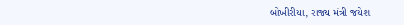બોખીરીયા, રાજ્ય મંત્રી જયેશ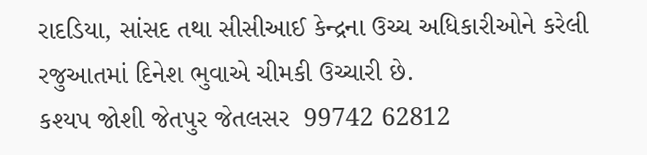રાદડિયા, સાંસદ તથા સીસીઆઈ કેન્દ્રના ઉચ્ચ અધિકારીઓને કરેલી રજુઆતમાં દિનેશ ભુવાએ ચીમકી ઉચ્ચારી છે.
કશ્યપ જોશી જેતપુર જેતલસર  99742 62812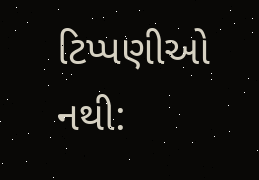ટિપ્પણીઓ નથી: